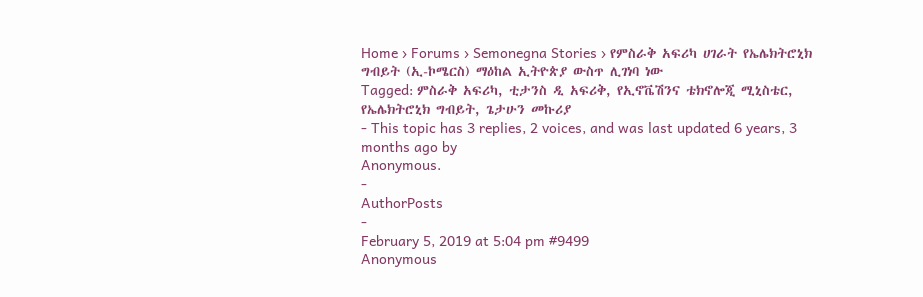Home › Forums › Semonegna Stories › የምስራቅ አፍሪካ ሀገራት የኤሌክትሮኒክ ግብይት (ኢ-ኮሜርስ) ማዕከል ኢትዮጵያ ውስጥ ሊገነባ ነው
Tagged: ምስራቅ አፍሪካ, ቲታንስ ዲ አፍሪቅ, የኢኖቬሽንና ቴክኖሎጂ ሚኒስቴር, የኤሌክትሮኒክ ግብይት, ጌታሁን መኩሪያ
- This topic has 3 replies, 2 voices, and was last updated 6 years, 3 months ago by
Anonymous.
-
AuthorPosts
-
February 5, 2019 at 5:04 pm #9499
Anonymous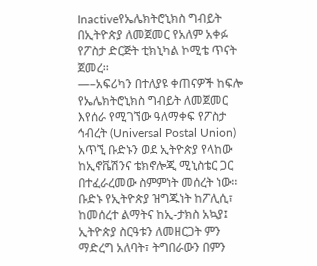Inactiveየኤሌክትሮኒክስ ግብይት በኢትዮጵያ ለመጀመር የአለም አቀፉ የፖስታ ድርጅት ቲክኒካል ኮሚቴ ጥናት ጀመረ፡፡
—–አፍሪካን በተለያዩ ቀጠናዎች ከፍሎ የኤሌክትሮኒክስ ግብይት ለመጀመር እየሰራ የሚገኘው ዓለማቀፍ የፖስታ ኅብረት (Universal Postal Union) አጥኚ ቡድኑን ወደ ኢትዮጵያ የላከው ከኢኖቬሽንና ቴክኖሎጂ ሚኒስቴር ጋር በተፈራረመው ስምምነት መሰረት ነው፡፡
ቡድኑ የኢትዮጵያ ዝግጁነት ከፖሊሲ፣ ከመሰረተ ልማትና ከኢ-ታክስ አኳያ፤ ኢትዮጵያ ስርዓቱን ለመዘርጋት ምን ማድረግ አለባት፣ ትግበራውን በምን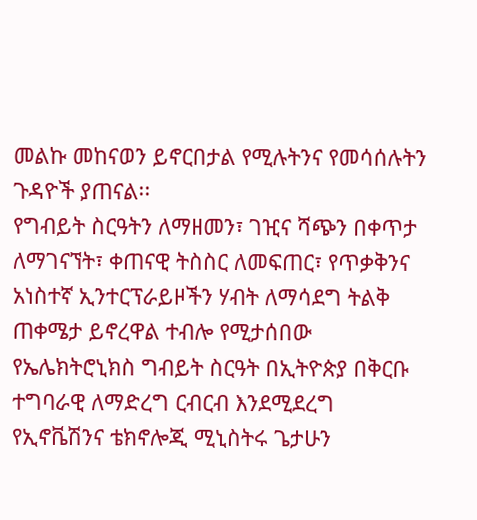መልኩ መከናወን ይኖርበታል የሚሉትንና የመሳሰሉትን ጉዳዮች ያጠናል፡፡
የግብይት ስርዓትን ለማዘመን፣ ገዢና ሻጭን በቀጥታ ለማገናኘት፣ ቀጠናዊ ትስስር ለመፍጠር፣ የጥቃቅንና አነስተኛ ኢንተርፕራይዞችን ሃብት ለማሳደግ ትልቅ ጠቀሜታ ይኖረዋል ተብሎ የሚታሰበው የኤሌክትሮኒክስ ግብይት ስርዓት በኢትዮጵያ በቅርቡ ተግባራዊ ለማድረግ ርብርብ እንደሚደረግ የኢኖቬሽንና ቴክኖሎጂ ሚኒስትሩ ጌታሁን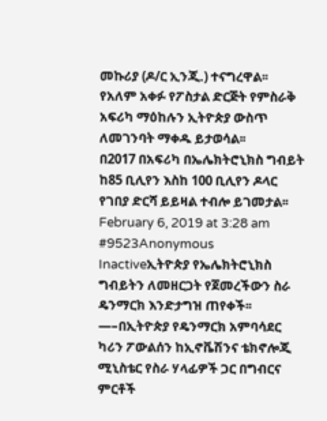መኩሪያ (ዶ/ር ኢንጂ.) ተናግረዋል፡፡
የአለም አቀፉ የፖስታል ድርጅት የምስራቅ አፍሪካ ማዕከሉን ኢትዮጵያ ውስጥ ለመገንባት ማቀዱ ይታወሳል፡፡
በ2017 በአፍሪካ በኤሌክትሮኒክስ ግብይት ከ85 ቢሊየን እስከ 100 ቢሊየን ዶላር የገበያ ድርሻ ይይዛል ተብሎ ይገመታል፡፡
February 6, 2019 at 3:28 am #9523Anonymous
Inactiveኢትዮጵያ የኤሌክትሮኒክስ ግብይትን ለመዘርጋት የጀመረችውን ስራ ዴንማርክ እንድታግዝ ጠየቀች፡፡
—–በኢትዮጵያ የዴንማርክ አምባሳደር ካሪን ፖውልሰን ከኢኖቬሽንና ቴክኖሎጂ ሚኒስቴር የስራ ሃላፊዎች ጋር በግብርና ምርቶች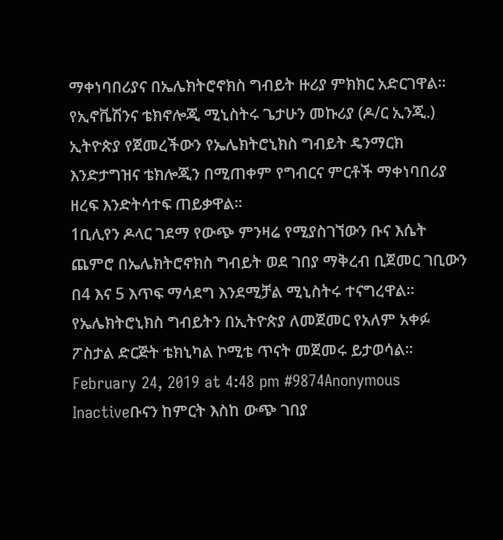ማቀነባበሪያና በኤሌክትሮኖክስ ግብይት ዙሪያ ምክክር አድርገዋል፡፡
የኢኖቬሽንና ቴክኖሎጂ ሚኒስትሩ ጌታሁን መኩሪያ (ዶ/ር ኢንጂ.) ኢትዮጵያ የጀመረችውን የኤሌክትሮኒክስ ግብይት ዴንማርክ እንድታግዝና ቴክሎጂን በሚጠቀም የግብርና ምርቶች ማቀነባበሪያ ዘረፍ እንድትሳተፍ ጠይቃዋል፡፡
1ቢሊየን ዶላር ገደማ የውጭ ምንዛሬ የሚያስገኘውን ቡና እሴት ጨምሮ በኤሌክትሮኖክስ ግብይት ወደ ገበያ ማቅረብ ቢጀመር ገቢውን በ4 እና 5 እጥፍ ማሳደግ እንደሚቻል ሚኒስትሩ ተናግረዋል፡፡
የኤሌክትሮኒክስ ግብይትን በኢትዮጵያ ለመጀመር የአለም አቀፉ ፖስታል ድርጅት ቴክኒካል ኮሚቴ ጥናት መጀመሩ ይታወሳል፡፡
February 24, 2019 at 4:48 pm #9874Anonymous
Inactiveቡናን ከምርት እስከ ውጭ ገበያ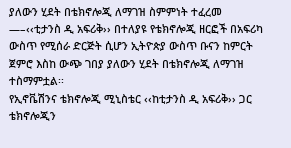ያለውን ሂደት በቴክኖሎጂ ለማገዝ ስምምነት ተፈረመ
—–‹‹ቲታንስ ዲ አፍሪቅ›› በተለያዩ የቴክኖሎጂ ዘርፎች በአፍሪካ ውስጥ የሚሰራ ድርጅት ሲሆን ኢትዮጵያ ውስጥ ቡናን ከምርት ጀምሮ እስከ ውጭ ገበያ ያለውን ሂደት በቴክኖሎጂ ለማገዝ ተስማምቷል፡፡
የኢኖቬሽንና ቴክኖሎጂ ሚኒስቴር ‹‹ከቲታንስ ዲ አፍሪቅ›› ጋር ቴክኖሎጂን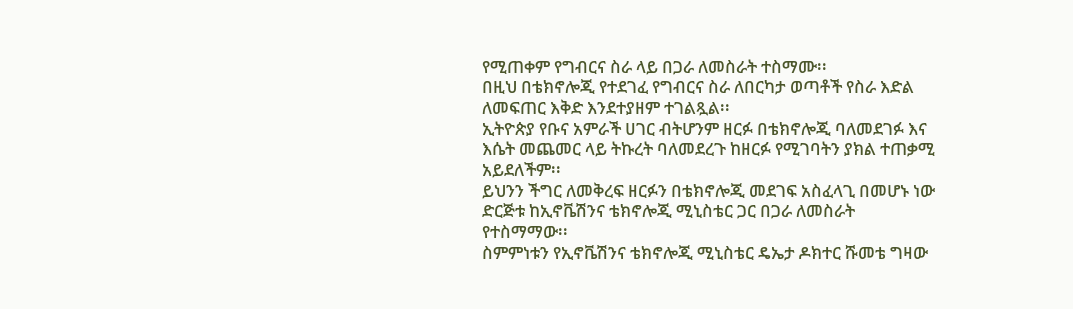የሚጠቀም የግብርና ስራ ላይ በጋራ ለመስራት ተስማሙ፡፡
በዚህ በቴክኖሎጂ የተደገፈ የግብርና ስራ ለበርካታ ወጣቶች የስራ እድል ለመፍጠር እቅድ እንደተያዘም ተገልጿል፡፡
ኢትዮጵያ የቡና አምራች ሀገር ብትሆንም ዘርፉ በቴክኖሎጂ ባለመደገፉ እና እሴት መጨመር ላይ ትኩረት ባለመደረጉ ከዘርፉ የሚገባትን ያክል ተጠቃሚ አይደለችም፡፡
ይህንን ችግር ለመቅረፍ ዘርፉን በቴክኖሎጂ መደገፍ አስፈላጊ በመሆኑ ነው ድርጅቱ ከኢኖቬሽንና ቴክኖሎጂ ሚኒስቴር ጋር በጋራ ለመስራት የተስማማው፡፡
ስምምነቱን የኢኖቬሽንና ቴክኖሎጂ ሚኒስቴር ዴኤታ ዶክተር ሹመቴ ግዛው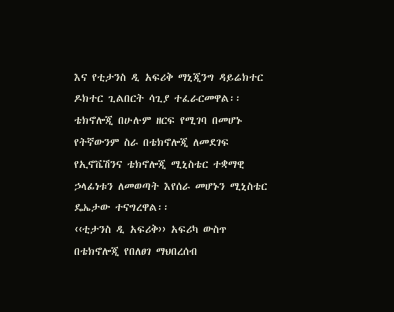እና የቲታንስ ዲ አፍሪቅ ማኒጂንግ ዳይሬክተር ዶክተር ጊልበርት ሳጊያ ተፈራርመዋል፡፡
ቴክኖሎጂ በሁሉም ዘርፍ የሚገባ በመሆኑ የትኛውንም ስራ በቴክኖሎጂ ለመደገፍ የኢኖቬሽንና ቴክኖሎጂ ሚኒስቴር ተቋማዊ ኃላፊነቱን ለመወጣት እየሰራ መሆኑን ሚኒስቴር ዴኤታው ተናግረዋል፡፡
‹‹ቲታንስ ዲ አፍሪቅ›› አፍሪካ ውስጥ በቴክኖሎጂ የበለፀገ ማህበረሰብ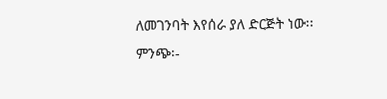ለመገንባት እየሰራ ያለ ድርጅት ነው፡፡
ምንጭ፡-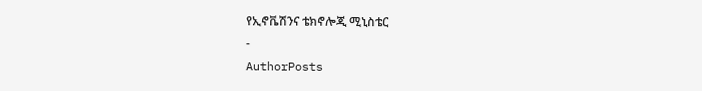የኢኖቬሽንና ቴክኖሎጂ ሚኒስቴር
-
AuthorPosts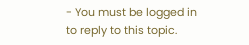- You must be logged in to reply to this topic.